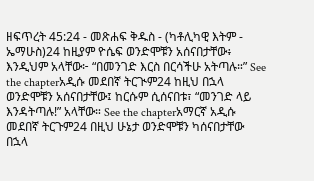ዘፍጥረት 45:24 - መጽሐፍ ቅዱስ - (ካቶሊካዊ እትም - ኤማሁስ)24 ከዚያም ዮሴፍ ወንድሞቹን አሰናበታቸው፥ እንዲህም አላቸው፦ “በመንገድ እርስ በርሳችሁ አትጣሉ።” See the chapterአዲሱ መደበኛ ትርጒም24 ከዚህ በኋላ ወንድሞቹን አሰናበታቸው፤ ከርሱም ሲሰናበቱ፣ “መንገድ ላይ እንዳትጣሉ!” አላቸው። See the chapterአማርኛ አዲሱ መደበኛ ትርጉም24 በዚህ ሁኔታ ወንድሞቹን ካሰናበታቸው በኋላ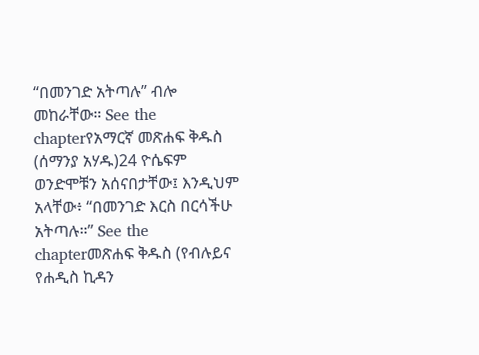“በመንገድ አትጣሉ” ብሎ መከራቸው። See the chapterየአማርኛ መጽሐፍ ቅዱስ (ሰማንያ አሃዱ)24 ዮሴፍም ወንድሞቹን አሰናበታቸው፤ እንዲህም አላቸው፥ “በመንገድ እርስ በርሳችሁ አትጣሉ።” See the chapterመጽሐፍ ቅዱስ (የብሉይና የሐዲስ ኪዳን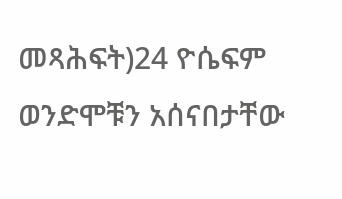መጻሕፍት)24 ዮሴፍም ወንድሞቹን አሰናበታቸው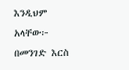እንዲህም አላቸው፦ በመንገድ እርስ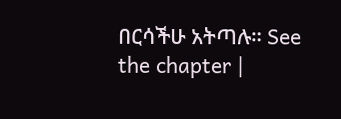በርሳችሁ አትጣሉ። See the chapter |